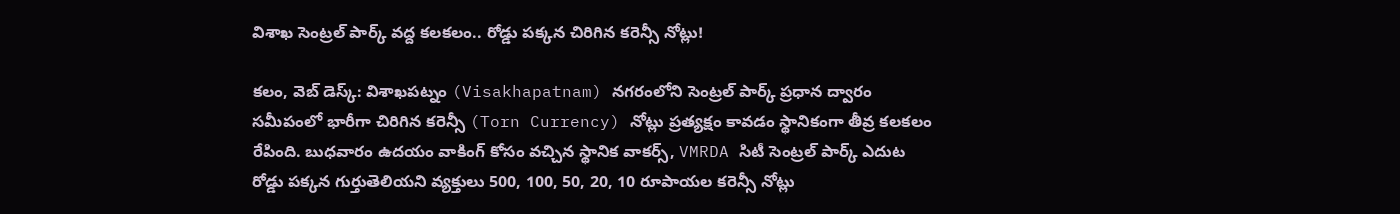విశాఖ సెంట్రల్ పార్క్ వద్ద కలకలం.. రోడ్డు పక్కన చిరిగిన కరెన్సీ నోట్లు!

కలం, వెబ్ డెస్క్: విశాఖపట్నం (Visakhapatnam) నగరంలోని సెంట్రల్ పార్క్ ప్రధాన ద్వారం సమీపంలో భారీగా చిరిగిన కరెన్సీ (Torn Currency) నోట్లు ప్రత్యక్షం కావడం స్థానికంగా తీవ్ర కలకలం రేపింది. బుధవారం ఉదయం వాకింగ్ కోసం వచ్చిన స్థానిక వాకర్స్, VMRDA సిటీ సెంట్రల్ పార్క్ ఎదుట రోడ్డు పక్కన గుర్తుతెలియని వ్యక్తులు 500, 100, 50, 20, 10 రూపాయల కరెన్సీ నోట్లు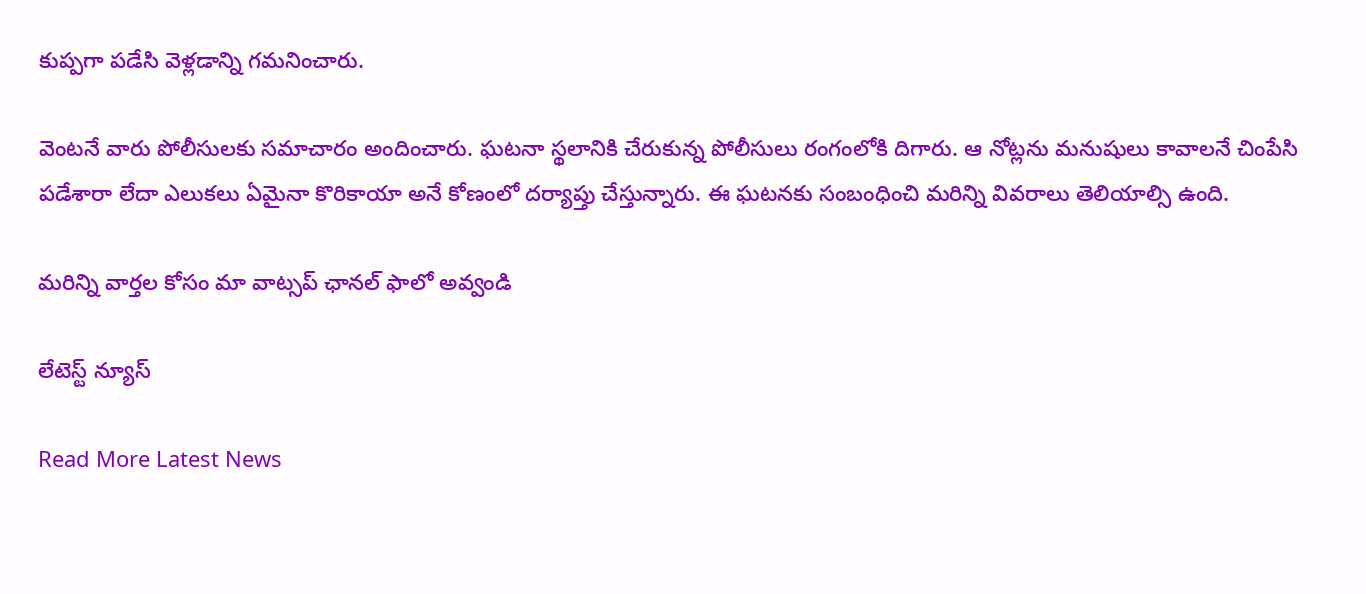కుప్పగా పడేసి వెళ్లడాన్ని గమనించారు.

వెంటనే వారు పోలీసులకు సమాచారం అందించారు. ఘటనా స్థలానికి చేరుకున్న పోలీసులు రంగంలోకి దిగారు. ఆ నోట్లను మనుషులు కావాలనే చింపేసి పడేశారా లేదా ఎలుకలు ఏమైనా కొరికాయా అనే కోణంలో దర్యాప్తు చేస్తున్నారు. ఈ ఘటనకు సంబంధించి మరిన్ని వివరాలు తెలియాల్సి ఉంది.

మ‌రిన్ని వార్త‌ల కోసం మా వాట్స‌ప్ ఛాన‌ల్ ఫాలో అవ్వండి

లేటెస్ట్ న్యూస్‌

Read More Latest News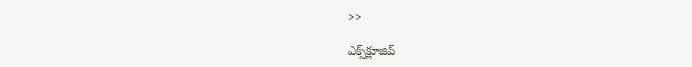>>

ఎక్స్‌క్లూజివ్‌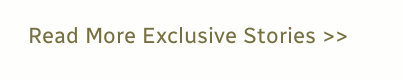Read More Exclusive Stories >>